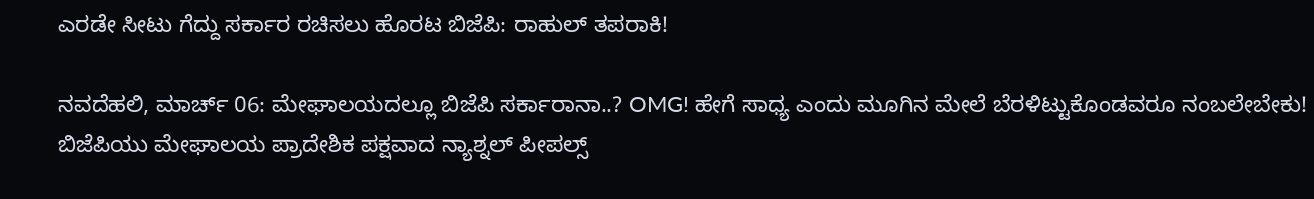ಎರಡೇ ಸೀಟು ಗೆದ್ದು ಸರ್ಕಾರ ರಚಿಸಲು ಹೊರಟ ಬಿಜೆಪಿ: ರಾಹುಲ್ ತಪರಾಕಿ!

ನವದೆಹಲಿ, ಮಾರ್ಚ್ 06: ಮೇಘಾಲಯದಲ್ಲೂ ಬಿಜೆಪಿ ಸರ್ಕಾರಾನಾ..? OMG! ಹೇಗೆ ಸಾಧ್ಯ ಎಂದು ಮೂಗಿನ ಮೇಲೆ ಬೆರಳಿಟ್ಟುಕೊಂಡವರೂ ನಂಬಲೇಬೇಕು! ಬಿಜೆಪಿಯು ಮೇಘಾಲಯ ಪ್ರಾದೇಶಿಕ ಪಕ್ಷವಾದ ನ್ಯಾಶ್ನಲ್ ಪೀಪಲ್ಸ್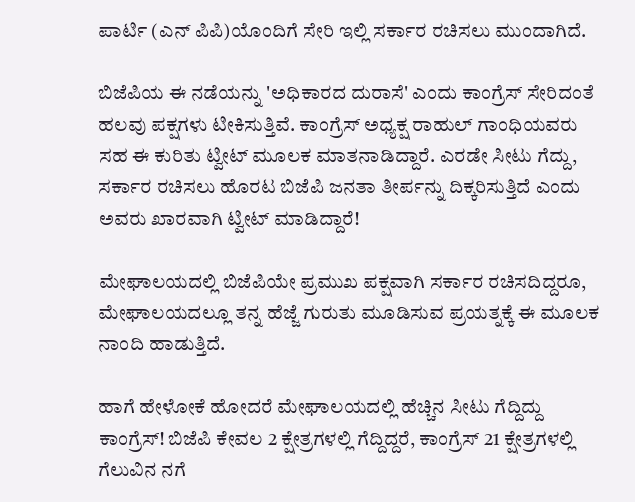ಪಾರ್ಟಿ (ಎನ್ ಪಿಪಿ)ಯೊಂದಿಗೆ ಸೇರಿ ಇಲ್ಲಿ ಸರ್ಕಾರ ರಚಿಸಲು ಮುಂದಾಗಿದೆ.

ಬಿಜೆಪಿಯ ಈ ನಡೆಯನ್ನು 'ಅಧಿಕಾರದ ದುರಾಸೆ' ಎಂದು ಕಾಂಗ್ರೆಸ್ ಸೇರಿದಂತೆ ಹಲವು ಪಕ್ಷಗಳು ಟೀಕಿಸುತ್ತಿವೆ. ಕಾಂಗ್ರೆಸ್ ಅಧ್ಯಕ್ಷ ರಾಹುಲ್ ಗಾಂಧಿಯವರು ಸಹ ಈ ಕುರಿತು ಟ್ವೀಟ್ ಮೂಲಕ ಮಾತನಾಡಿದ್ದಾರೆ. ಎರಡೇ ಸೀಟು ಗೆದ್ದು, ಸರ್ಕಾರ ರಚಿಸಲು ಹೊರಟ ಬಿಜೆಪಿ ಜನತಾ ತೀರ್ಪನ್ನು ದಿಕ್ಕರಿಸುತ್ತಿದೆ ಎಂದು ಅವರು ಖಾರವಾಗಿ ಟ್ವೀಟ್ ಮಾಡಿದ್ದಾರೆ!

ಮೇಘಾಲಯದಲ್ಲಿ ಬಿಜೆಪಿಯೇ ಪ್ರಮುಖ ಪಕ್ಷವಾಗಿ ಸರ್ಕಾರ ರಚಿಸದಿದ್ದರೂ, ಮೇಘಾಲಯದಲ್ಲೂ ತನ್ನ ಹೆಜ್ಜೆ ಗುರುತು ಮೂಡಿಸುವ ಪ್ರಯತ್ನಕ್ಕೆ ಈ ಮೂಲಕ ನಾಂದಿ ಹಾಡುತ್ತಿದೆ.

ಹಾಗೆ ಹೇಳೋಕೆ ಹೋದರೆ ಮೇಘಾಲಯದಲ್ಲಿ ಹೆಚ್ಚಿನ ಸೀಟು ಗೆದ್ದಿದ್ದು ಕಾಂಗ್ರೆಸ್! ಬಿಜೆಪಿ ಕೇವಲ 2 ಕ್ಷೇತ್ರಗಳಲ್ಲಿ ಗೆದ್ದಿದ್ದರೆ, ಕಾಂಗ್ರೆಸ್ 21 ಕ್ಷೇತ್ರಗಳಲ್ಲಿ ಗೆಲುವಿನ ನಗೆ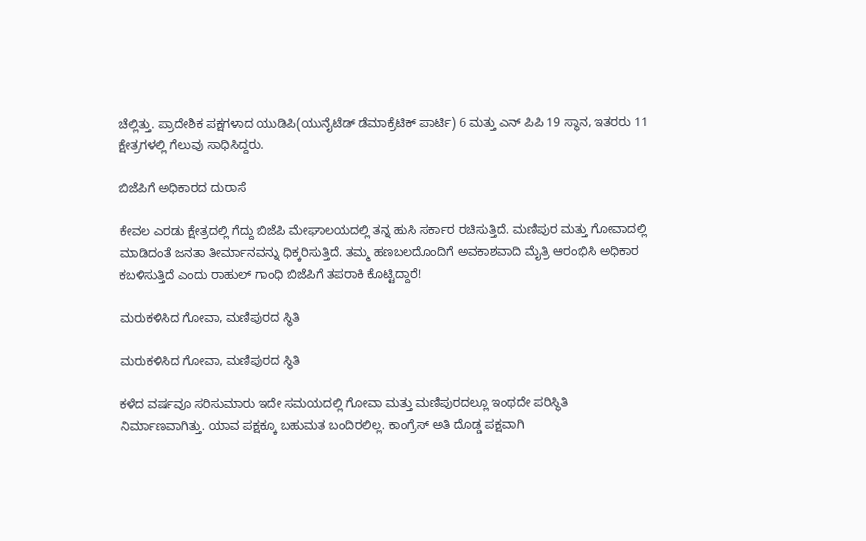ಚೆಲ್ಲಿತ್ತು. ಪ್ರಾದೇಶಿಕ ಪಕ್ಷಗಳಾದ ಯುಡಿಪಿ(ಯುನೈಟೆಡ್ ಡೆಮಾಕ್ರೆಟಿಕ್ ಪಾರ್ಟಿ) 6 ಮತ್ತು ಎನ್ ಪಿಪಿ 19 ಸ್ಥಾನ, ಇತರರು 11 ಕ್ಷೇತ್ರಗಳಲ್ಲಿ ಗೆಲುವು ಸಾಧಿಸಿದ್ದರು.

ಬಿಜೆಪಿಗೆ ಅಧಿಕಾರದ ದುರಾಸೆ

ಕೇವಲ ಎರಡು ಕ್ಷೇತ್ರದಲ್ಲಿ ಗೆದ್ದು ಬಿಜೆಪಿ ಮೇಘಾಲಯದಲ್ಲಿ ತನ್ನ ಹುಸಿ ಸರ್ಕಾರ ರಚಿಸುತ್ತಿದೆ. ಮಣಿಪುರ ಮತ್ತು ಗೋವಾದಲ್ಲಿ ಮಾಡಿದಂತೆ ಜನತಾ ತೀರ್ಮಾನವನ್ನು ಧಿಕ್ಕರಿಸುತ್ತಿದೆ. ತಮ್ಮ ಹಣಬಲದೊಂದಿಗೆ ಅವಕಾಶವಾದಿ ಮೈತ್ರಿ ಆರಂಭಿಸಿ ಅಧಿಕಾರ ಕಬಳಿಸುತ್ತಿದೆ ಎಂದು ರಾಹುಲ್ ಗಾಂಧಿ ಬಿಜೆಪಿಗೆ ತಪರಾಕಿ ಕೊಟ್ಟಿದ್ದಾರೆ!

ಮರುಕಳಿಸಿದ ಗೋವಾ, ಮಣಿಪುರದ ಸ್ಥಿತಿ

ಮರುಕಳಿಸಿದ ಗೋವಾ, ಮಣಿಪುರದ ಸ್ಥಿತಿ

ಕಳೆದ ವರ್ಷವೂ ಸರಿಸುಮಾರು ಇದೇ ಸಮಯದಲ್ಲಿ ಗೋವಾ ಮತ್ತು ಮಣಿಪುರದಲ್ಲೂ ಇಂಥದೇ ಪರಿಸ್ಥಿತಿ ನಿರ್ಮಾಣವಾಗಿತ್ತು. ಯಾವ ಪಕ್ಷಕ್ಕೂ ಬಹುಮತ ಬಂದಿರಲಿಲ್ಲ. ಕಾಂಗ್ರೆಸ್ ಅತಿ ದೊಡ್ಡ ಪಕ್ಷವಾಗಿ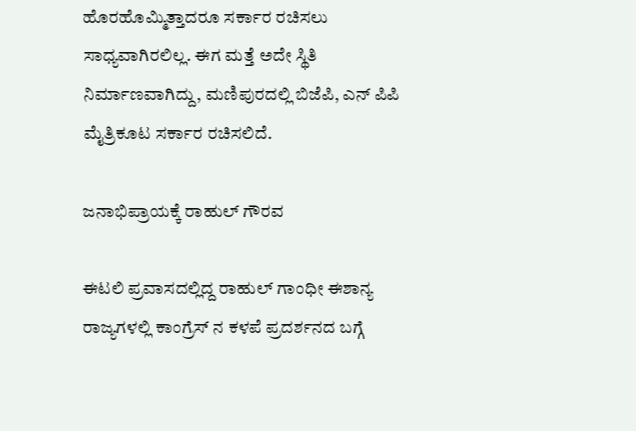ಹೊರಹೊಮ್ಮಿತ್ತಾದರೂ ಸರ್ಕಾರ ರಚಿಸಲು ಸಾಧ್ಯವಾಗಿರಲಿಲ್ಲ. ಈಗ ಮತ್ತೆ ಅದೇ ಸ್ಥಿತಿ ನಿರ್ಮಾಣವಾಗಿದ್ದು, ಮಣಿಪುರದಲ್ಲಿ ಬಿಜೆಪಿ, ಎನ್ ಪಿಪಿ ಮೈತ್ರಿಕೂಟ ಸರ್ಕಾರ ರಚಿಸಲಿದೆ.

ಜನಾಭಿಪ್ರಾಯಕ್ಕೆ ರಾಹುಲ್ ಗೌರವ

ಈಟಲಿ ಪ್ರವಾಸದಲ್ಲಿದ್ದ ರಾಹುಲ್ ಗಾಂಧೀ ಈಶಾನ್ಯ ರಾಜ್ಯಗಳಲ್ಲಿ ಕಾಂಗ್ರೆಸ್ ನ ಕಳಪೆ ಪ್ರದರ್ಶನದ ಬಗ್ಗೆ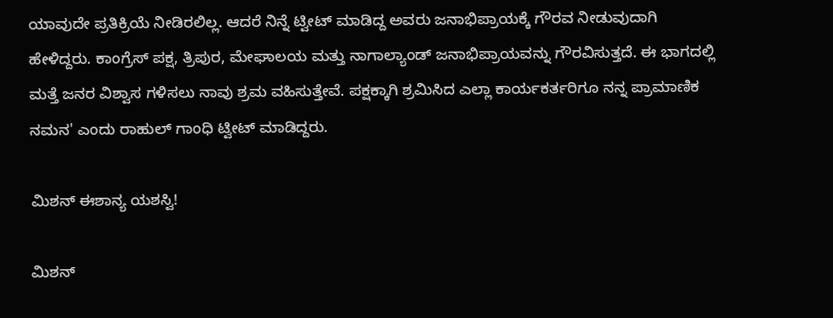ಯಾವುದೇ ಪ್ರತಿಕ್ರಿಯೆ ನೀಡಿರಲಿಲ್ಲ. ಆದರೆ ನಿನ್ನೆ ಟ್ವೀಟ್ ಮಾಡಿದ್ದ ಅವರು ಜನಾಭಿಪ್ರಾಯಕ್ಕೆ ಗೌರವ ನೀಡುವುದಾಗಿ ಹೇಳಿದ್ದರು. ಕಾಂಗ್ರೆಸ್ ಪಕ್ಷ, ತ್ರಿಪುರ, ಮೇಘಾಲಯ ಮತ್ತು ನಾಗಾಲ್ಯಾಂಡ್ ಜನಾಭಿಪ್ರಾಯವನ್ನು ಗೌರವಿಸುತ್ತದೆ. ಈ ಭಾಗದಲ್ಲಿ ಮತ್ತೆ ಜನರ ವಿಶ್ವಾಸ ಗಳಿಸಲು ನಾವು ಶ್ರಮ ವಹಿಸುತ್ತೇವೆ. ಪಕ್ಷಕ್ಕಾಗಿ ಶ್ರಮಿಸಿದ ಎಲ್ಲಾ ಕಾರ್ಯಕರ್ತರಿಗೂ ನನ್ನ ಪ್ರಾಮಾಣಿಕ ನಮನ' ಎಂದು ರಾಹುಲ್ ಗಾಂಧಿ ಟ್ವೀಟ್ ಮಾಡಿದ್ದರು.

ಮಿಶನ್ ಈಶಾನ್ಯ ಯಶಸ್ವಿ!

ಮಿಶನ್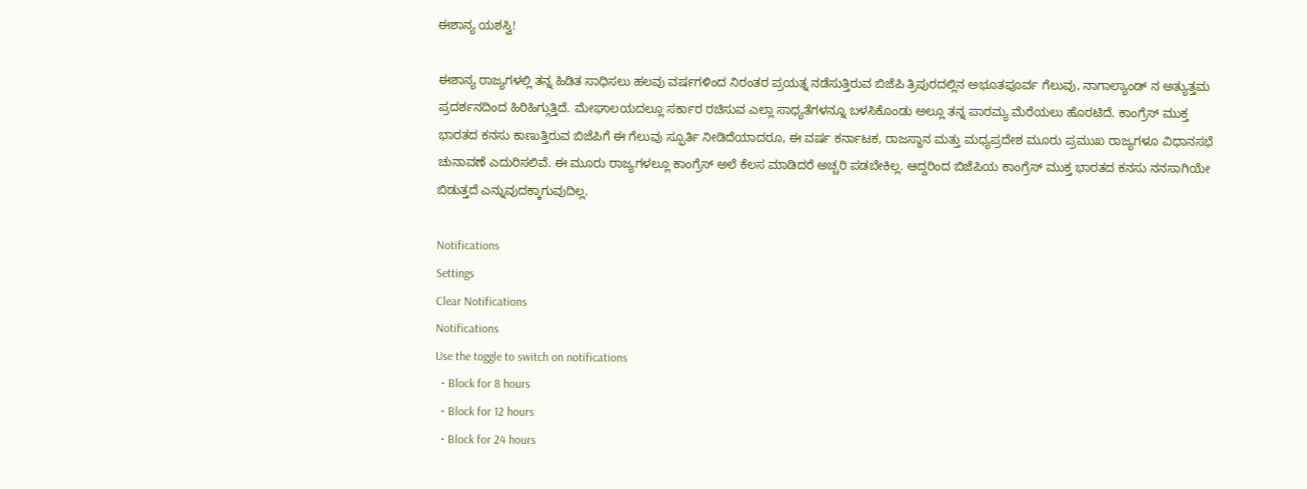ಈಶಾನ್ಯ ಯಶಸ್ವಿ!

ಈಶಾನ್ಯ ರಾಜ್ಯಗಳಲ್ಲಿ ತನ್ನ ಹಿಡಿತ ಸಾಧಿಸಲು ಹಲವು ವರ್ಷಗಳಿಂದ ನಿರಂತರ ಪ್ರಯತ್ನ ನಡೆಸುತ್ತಿರುವ ಬಿಜೆಪಿ ತ್ರಿಪುರದಲ್ಲಿನ ಅಭೂತಪೂರ್ವ ಗೆಲುವು, ನಾಗಾಲ್ಯಾಂಡ್ ನ ಅತ್ಯುತ್ತಮ ಪ್ರದರ್ಶನದಿಂದ ಹಿರಿಹಿಗ್ಗುತ್ತಿದೆ. ಮೇಘಾಲಯದಲ್ಲೂ ಸರ್ಕಾರ ರಚಿಸುವ ಎಲ್ಲಾ ಸಾಧ್ಯತೆಗಳನ್ನೂ ಬಳಸಿಕೊಂಡು ಅಲ್ಲೂ ತನ್ನ ಪಾರಮ್ಯ ಮೆರೆಯಲು ಹೊರಟಿದೆ. ಕಾಂಗ್ರೆಸ್ ಮುಕ್ತ ಭಾರತದ ಕನಸು ಕಾಣುತ್ತಿರುವ ಬಿಜೆಪಿಗೆ ಈ ಗೆಲುವು ಸ್ಫೂರ್ತಿ ನೀಡಿದೆಯಾದರೂ, ಈ ವರ್ಷ ಕರ್ನಾಟಕ, ರಾಜಸ್ಥಾನ ಮತ್ತು ಮಧ್ಯಪ್ರದೇಶ ಮೂರು ಪ್ರಮುಖ ರಾಜ್ಯಗಳೂ ವಿಧಾನಸಭೆ ಚುನಾವಣೆ ಎದುರಿಸಲಿವೆ. ಈ ಮೂರು ರಾಜ್ಯಗಳಲ್ಲೂ ಕಾಂಗ್ರೆಸ್ ಅಲೆ ಕೆಲಸ ಮಾಡಿದರೆ ಅಚ್ಚರಿ ಪಡಬೇಕಿಲ್ಲ. ಆದ್ದರಿಂದ ಬಿಜೆಪಿಯ ಕಾಂಗ್ರೆಸ್ ಮುಕ್ತ ಭಾರತದ ಕನಸು ನನಸಾಗಿಯೇ ಬಿಡುತ್ತದೆ ಎನ್ನುವುದಕ್ಕಾಗುವುದಿಲ್ಲ.

Notifications
Settings
Clear Notifications
Notifications
Use the toggle to switch on notifications
  • Block for 8 hours
  • Block for 12 hours
  • Block for 24 hours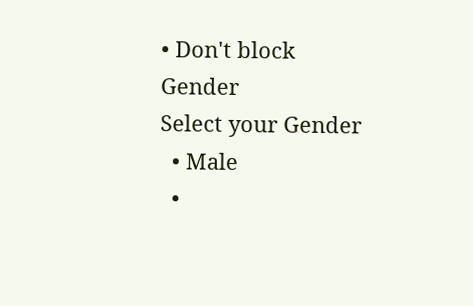• Don't block
Gender
Select your Gender
  • Male
  •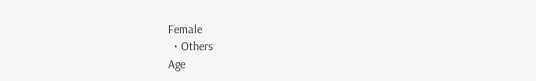Female
  • Others
Age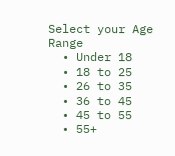Select your Age Range
  • Under 18
  • 18 to 25
  • 26 to 35
  • 36 to 45
  • 45 to 55
  • 55+